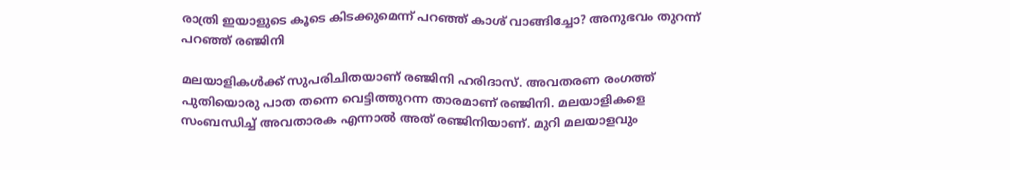രാത്രി ഇയാളുടെ കൂടെ കിടക്കുമെന്ന് പറഞ്ഞ് കാശ് വാങ്ങിച്ചോ? അനുഭവം തുറന്ന് പറഞ്ഞ് രഞ്ജിനി

മലയാളികള്‍ക്ക് സുപരിചിതയാണ് രഞ്ജിനി ഹരിദാസ്. അവതരണ രംഗത്ത് പുതിയൊരു പാത തന്നെ വെട്ടിത്തുറന്ന താരമാണ് രഞ്ജിനി. മലയാളികളെ സംബന്ധിച്ച് അവതാരക എന്നാല്‍ അത് രഞ്ജിനിയാണ്. മുറി മലയാളവും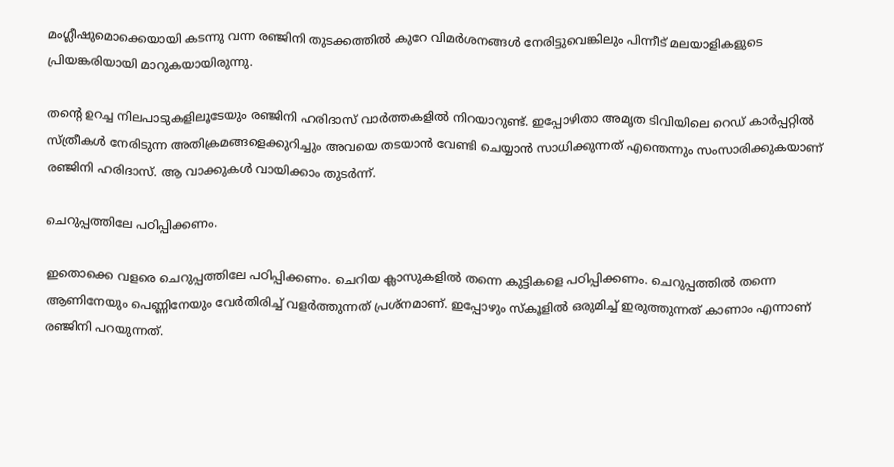മംഗ്ലീഷുമൊക്കെയായി കടന്നു വന്ന രഞ്ജിനി തുടക്കത്തില്‍ കുറേ വിമര്‍ശനങ്ങള്‍ നേരിട്ടുവെങ്കിലും പിന്നീട് മലയാളികളുടെ പ്രിയങ്കരിയായി മാറുകയായിരുന്നു.

തന്റെ ഉറച്ച നിലപാടുകളിലൂടേയും രഞ്ജിനി ഹരിദാസ് വാര്‍ത്തകളില്‍ നിറയാറുണ്ട്. ഇപ്പോഴിതാ അമൃത ടിവിയിലെ റെഡ് കാര്‍പ്പറ്റില്‍ സ്ത്രീകള്‍ നേരിടുന്ന അതിക്രമങ്ങളെക്കുറിച്ചും അവയെ തടയാന്‍ വേണ്ടി ചെയ്യാന്‍ സാധിക്കുന്നത് എന്തെന്നും സംസാരിക്കുകയാണ് രഞ്ജിനി ഹരിദാസ്. ആ വാക്കുകള്‍ വായിക്കാം തുടര്‍ന്ന്.

ചെറുപ്പത്തിലേ പഠിപ്പിക്കണം.

ഇതൊക്കെ വളരെ ചെറുപ്പത്തിലേ പഠിപ്പിക്കണം. ചെറിയ ക്ലാസുകളില്‍ തന്നെ കുട്ടികളെ പഠിപ്പിക്കണം. ചെറുപ്പത്തില്‍ തന്നെ ആണിനേയും പെണ്ണിനേയും വേര്‍തിരിച്ച് വളര്‍ത്തുന്നത് പ്രശ്‌നമാണ്. ഇപ്പോഴും സ്‌കൂളില്‍ ഒരുമിച്ച് ഇരുത്തുന്നത് കാണാം എന്നാണ് രഞ്ജിനി പറയുന്നത്.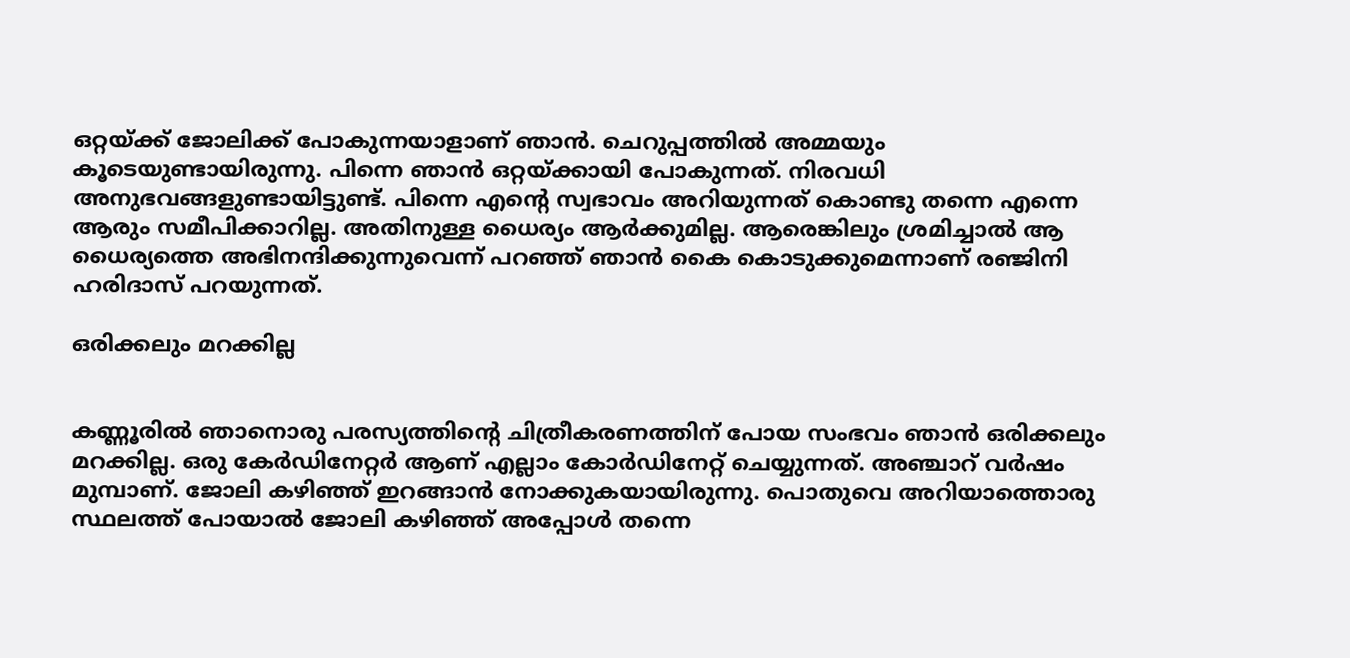ഒറ്റയ്ക്ക് ജോലിക്ക് പോകുന്നയാളാണ് ഞാന്‍. ചെറുപ്പത്തില്‍ അമ്മയും കൂടെയുണ്ടായിരുന്നു. പിന്നെ ഞാന്‍ ഒറ്റയ്ക്കായി പോകുന്നത്. നിരവധി അനുഭവങ്ങളുണ്ടായിട്ടുണ്ട്. പിന്നെ എന്റെ സ്വഭാവം അറിയുന്നത് കൊണ്ടു തന്നെ എന്നെ ആരും സമീപിക്കാറില്ല. അതിനുള്ള ധൈര്യം ആര്‍ക്കുമില്ല. ആരെങ്കിലും ശ്രമിച്ചാല്‍ ആ ധൈര്യത്തെ അഭിനന്ദിക്കുന്നുവെന്ന് പറഞ്ഞ് ഞാന്‍ കൈ കൊടുക്കുമെന്നാണ് രഞ്ജിനി ഹരിദാസ് പറയുന്നത്.

ഒരിക്കലും മറക്കില്ല


കണ്ണൂരില്‍ ഞാനൊരു പരസ്യത്തിന്റെ ചിത്രീകരണത്തിന് പോയ സംഭവം ഞാന്‍ ഒരിക്കലും മറക്കില്ല. ഒരു കേര്‍ഡിനേറ്റര്‍ ആണ് എല്ലാം കോര്‍ഡിനേറ്റ് ചെയ്യുന്നത്. അഞ്ചാറ് വര്‍ഷം മുമ്പാണ്. ജോലി കഴിഞ്ഞ് ഇറങ്ങാന്‍ നോക്കുകയായിരുന്നു. പൊതുവെ അറിയാത്തൊരു സ്ഥലത്ത് പോയാല്‍ ജോലി കഴിഞ്ഞ് അപ്പോള്‍ തന്നെ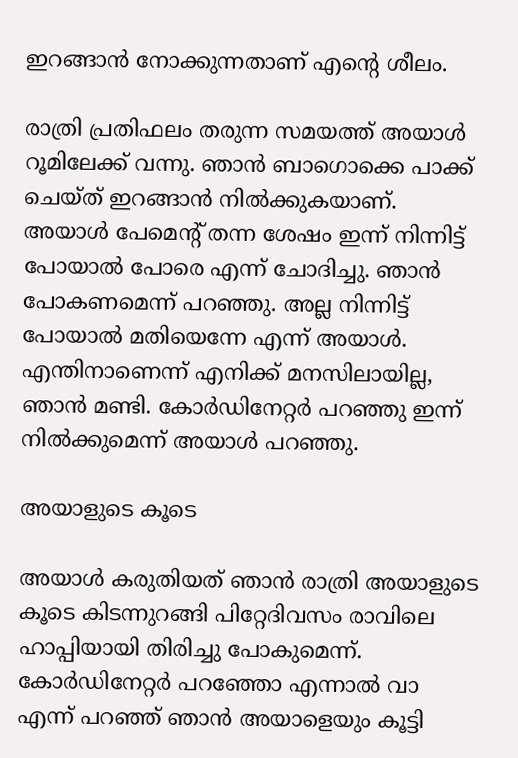ഇറങ്ങാന്‍ നോക്കുന്നതാണ് എന്റെ ശീലം.

രാത്രി പ്രതിഫലം തരുന്ന സമയത്ത് അയാള്‍ റൂമിലേക്ക് വന്നു. ഞാന്‍ ബാഗൊക്കെ പാക്ക് ചെയ്ത് ഇറങ്ങാന്‍ നില്‍ക്കുകയാണ്. അയാള്‍ പേമെന്റ് തന്ന ശേഷം ഇന്ന് നിന്നിട്ട് പോയാല്‍ പോരെ എന്ന് ചോദിച്ചു. ഞാന്‍ പോകണമെന്ന് പറഞ്ഞു. അല്ല നിന്നിട്ട് പോയാല്‍ മതിയെന്നേ എന്ന് അയാള്‍. എന്തിനാണെന്ന് എനിക്ക് മനസിലായില്ല, ഞാന്‍ മണ്ടി. കോര്‍ഡിനേറ്റര്‍ പറഞ്ഞു ഇന്ന് നില്‍ക്കുമെന്ന് അയാള്‍ പറഞ്ഞു.

അയാളുടെ കൂടെ

അയാള്‍ കരുതിയത് ഞാന്‍ രാത്രി അയാളുടെ കൂടെ കിടന്നുറങ്ങി പിറ്റേദിവസം രാവിലെ ഹാപ്പിയായി തിരിച്ചു പോകുമെന്ന്. കോര്‍ഡിനേറ്റര്‍ പറഞ്ഞോ എന്നാല്‍ വാ എന്ന് പറഞ്ഞ് ഞാന്‍ അയാളെയും കൂട്ടി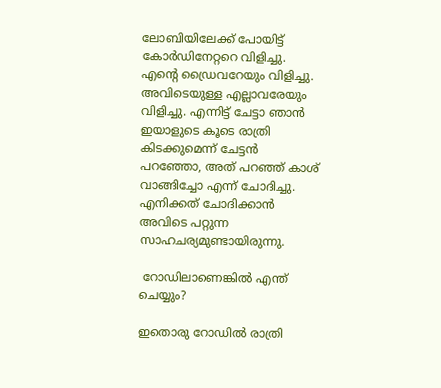ലോബിയിലേക്ക് പോയിട്ട് കോര്‍ഡിനേറ്ററെ വിളിച്ചു. എന്റെ ഡ്രൈവറേയും വിളിച്ചു. അവിടെയുള്ള എല്ലാവരേയും വിളിച്ചു. എന്നിട്ട് ചേട്ടാ ഞാന്‍ ഇയാളുടെ കൂടെ രാത്രി കിടക്കുമെന്ന് ചേട്ടന്‍ പറഞ്ഞോ, അത് പറഞ്ഞ് കാശ് വാങ്ങിച്ചോ എന്ന് ചോദിച്ചു. എനിക്കത് ചോദിക്കാന്‍ അവിടെ പറ്റുന്ന സാഹചര്യമുണ്ടായിരുന്നു.

 റോഡിലാണെങ്കില്‍ എന്ത് ചെയ്യും?

ഇതൊരു റോഡില്‍ രാത്രി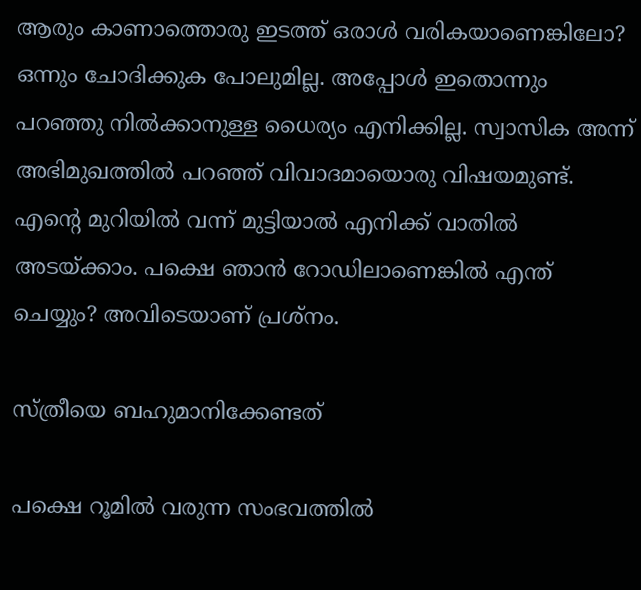ആരും കാണാത്തൊരു ഇടത്ത് ഒരാള്‍ വരികയാണെങ്കിലോ? ഒന്നും ചോദിക്കുക പോലുമില്ല. അപ്പോള്‍ ഇതൊന്നും പറഞ്ഞു നില്‍ക്കാനുള്ള ധൈര്യം എനിക്കില്ല. സ്വാസിക അന്ന് അഭിമുഖത്തില്‍ പറഞ്ഞ് വിവാദമായൊരു വിഷയമുണ്ട്. എന്റെ മുറിയില്‍ വന്ന് മുട്ടിയാല്‍ എനിക്ക് വാതില്‍ അടയ്ക്കാം. പക്ഷെ ഞാന്‍ റോഡിലാണെങ്കില്‍ എന്ത് ചെയ്യും? അവിടെയാണ് പ്രശ്‌നം.

സ്ത്രീയെ ബഹുമാനിക്കേണ്ടത്

പക്ഷെ റൂമില്‍ വരുന്ന സംഭവത്തില്‍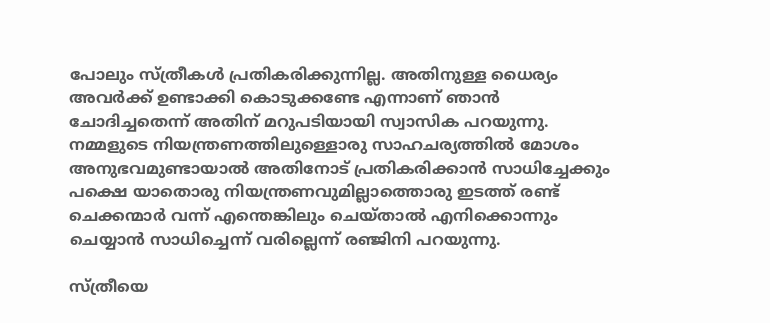പോലും സ്ത്രീകള്‍ പ്രതികരിക്കുന്നില്ല. അതിനുള്ള ധൈര്യം അവര്‍ക്ക് ഉണ്ടാക്കി കൊടുക്കണ്ടേ എന്നാണ് ഞാന്‍ ചോദിച്ചതെന്ന് അതിന് മറുപടിയായി സ്വാസിക പറയുന്നു. നമ്മളുടെ നിയന്ത്രണത്തിലുള്ളൊരു സാഹചര്യത്തില്‍ മോശം അനുഭവമുണ്ടായാല്‍ അതിനോട് പ്രതികരിക്കാന്‍ സാധിച്ചേക്കും പക്ഷെ യാതൊരു നിയന്ത്രണവുമില്ലാത്തൊരു ഇടത്ത് രണ്ട് ചെക്കന്മാര്‍ വന്ന് എന്തെങ്കിലും ചെയ്താല്‍ എനിക്കൊന്നും ചെയ്യാന്‍ സാധിച്ചെന്ന് വരില്ലെന്ന് രഞ്ജിനി പറയുന്നു.

സ്ത്രീയെ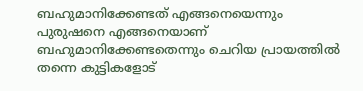ബഹുമാനിക്കേണ്ടത് എങ്ങനെയെന്നും പുരുഷനെ എങ്ങനെയാണ് ബഹുമാനിക്കേണ്ടതെന്നും ചെറിയ പ്രായത്തില്‍ തന്നെ കുട്ടികളോട്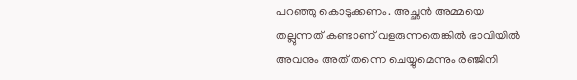പറഞ്ഞു കൊടുക്കണം. അച്ഛന്‍ അമ്മയെ തല്ലുന്നത് കണ്ടാണ് വളരുന്നതെങ്കില്‍ ഭാവിയില്‍ അവനും അത് തന്നെ ചെയ്യുമെന്നും രഞ്ജിനി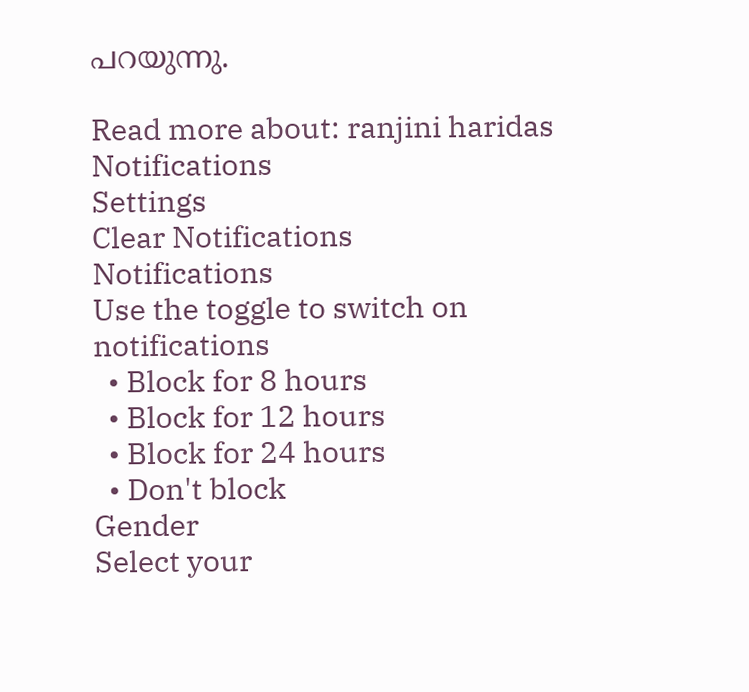പറയുന്നു.

Read more about: ranjini haridas
Notifications
Settings
Clear Notifications
Notifications
Use the toggle to switch on notifications
  • Block for 8 hours
  • Block for 12 hours
  • Block for 24 hours
  • Don't block
Gender
Select your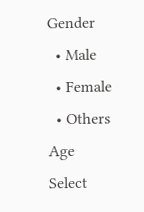Gender
  • Male
  • Female
  • Others
Age
Select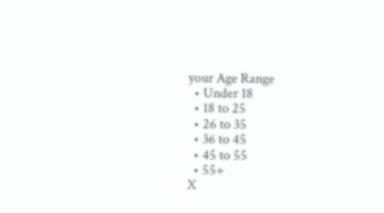your Age Range
  • Under 18
  • 18 to 25
  • 26 to 35
  • 36 to 45
  • 45 to 55
  • 55+
X